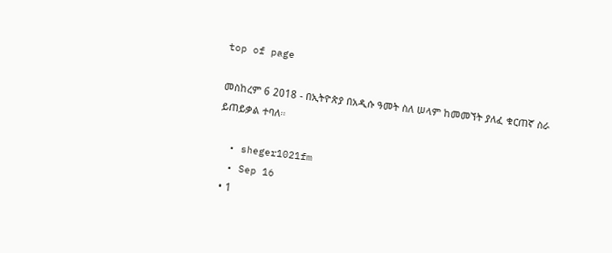top of page

መስከረም 6 2018 - በኢትዮጵያ በአዲሱ ዓመት ስለ ሠላም ከመመኘት ያለፈ ቁርጠኛ ስራ ይጠይቃል ተባለ።

  • sheger1021fm
  • Sep 16
  • 1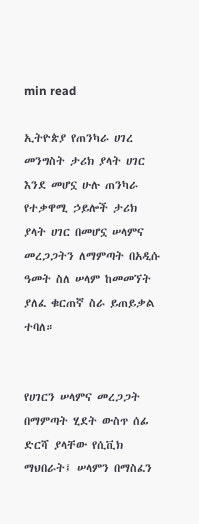min read

ኢትዮጵያ የጠንካራ ሀገረ መንግስት ታሪክ ያላት ሀገር እንደ መሆኗ ሁሉ ጠንካራ የተቃዋሚ ኃይሎች ታሪክ ያላት ሀገር በመሆኗ ሠላምና መረጋጋትን ለማምጣት በአዲሱ ዓመት ስለ ሠላም ከመመኘት ያለፈ ቁርጠኛ ስራ ይጠይቃል ተባለ።


የሀገርን ሠላምና መረጋጋት በማምጣት ሂደት ውስጥ ሰፊ ድርሻ ያላቸው የሲቪክ ማህበራት፤ ሠላምን በማስፈን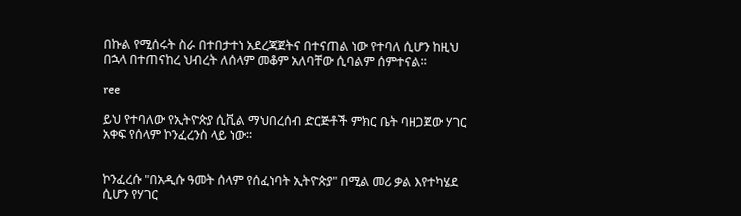በኩል የሚሰሩት ስራ በተበታተነ አደረጃጀትና በተናጠል ነው የተባለ ሲሆን ከዚህ በኋላ በተጠናከረ ህብረት ለሰላም መቆም አለባቸው ሲባልም ሰምተናል።

ree

ይህ የተባለው የኢትዮጵያ ሲቪል ማህበረሰብ ድርጅቶች ምክር ቤት ባዘጋጀው ሃገር አቀፍ የሰላም ኮንፈረንስ ላይ ነው።


ኮንፈረሱ "በአዲሱ ዓመት ሰላም የሰፈነባት ኢትዮጵያ" በሚል መሪ ቃል እየተካሄደ ሲሆን የሃገር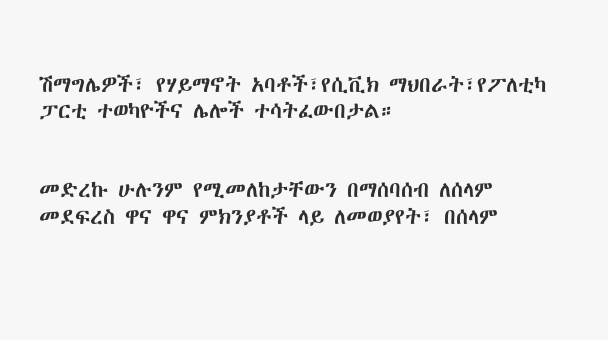ሽማግሌዎች፣ የሃይማኖት አባቶች፣የሲቪክ ማህበራት፣የፖለቲካ ፓርቲ ተወካዮችና ሌሎች ተሳትፈውበታል።


መድረኩ ሁሉንም የሚመለከታቸውን በማሰባሰብ ለሰላም መደፍረስ ዋና ዋና ምክንያቶች ላይ ለመወያየት፣ በሰላም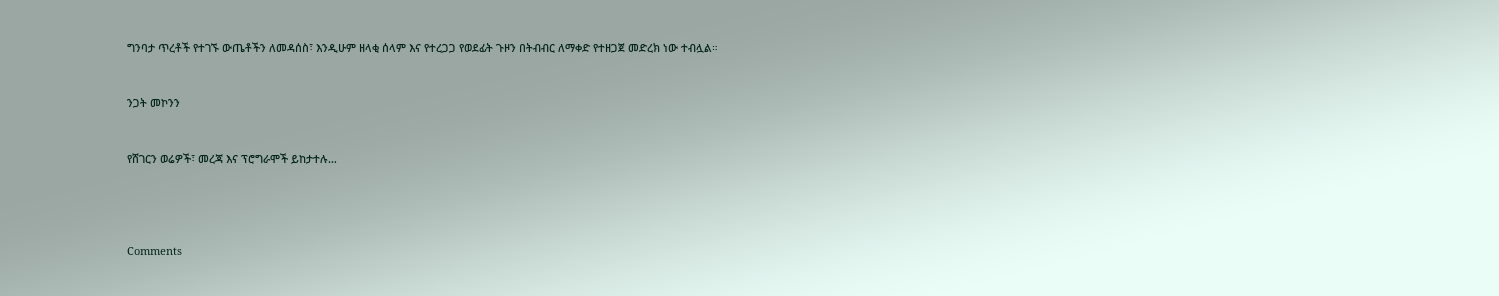ግንባታ ጥረቶች የተገኙ ውጤቶችን ለመዳሰስ፣ እንዲሁም ዘላቂ ሰላም እና የተረጋጋ የወደፊት ጉዞን በትብብር ለማቀድ የተዘጋጀ መድረክ ነው ተብሏል።


ንጋት መኮንን


የሸገርን ወሬዎች፣ መረጃ እና ፕሮግራሞች ይከታተሉ…




Comments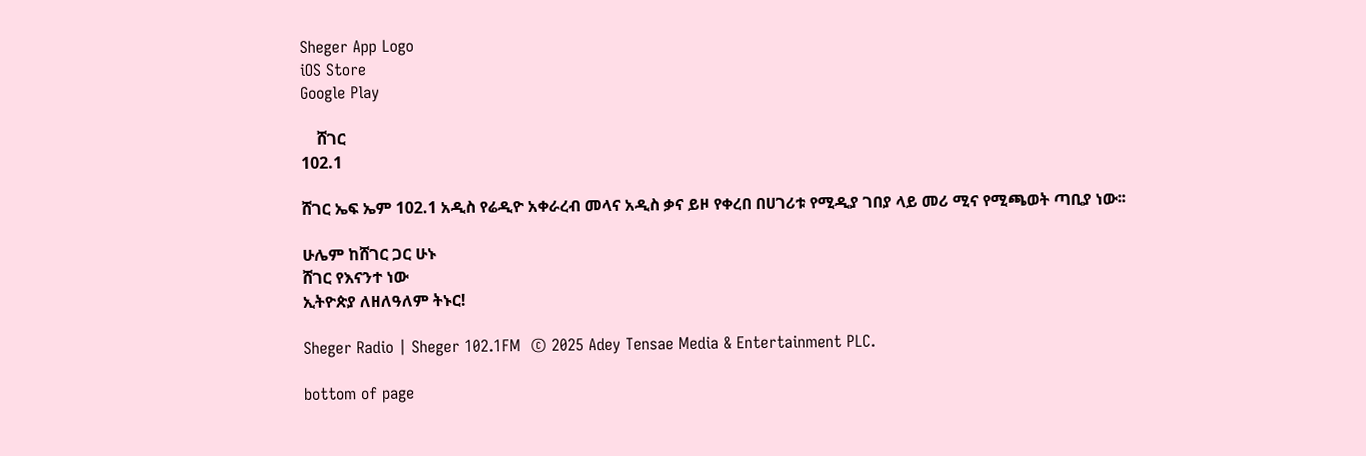Sheger App Logo
iOS Store
Google Play

    ሸገር
102.1

ሸገር ኤፍ ኤም 102.1 አዲስ የሬዲዮ አቀራረብ መላና አዲስ ቃና ይዞ የቀረበ በሀገሪቱ የሚዲያ ገበያ ላይ መሪ ሚና የሚጫወት ጣቢያ ነው፡፡

ሁሌም ከሸገር ጋር ሁኑ
ሸገር የእናንተ ነው
ኢትዮጵያ ለዘለዓለም ትኑር!

Sheger Radio | Sheger 102.1FM  © 2025 Adey Tensae Media & Entertainment PLC.

bottom of page